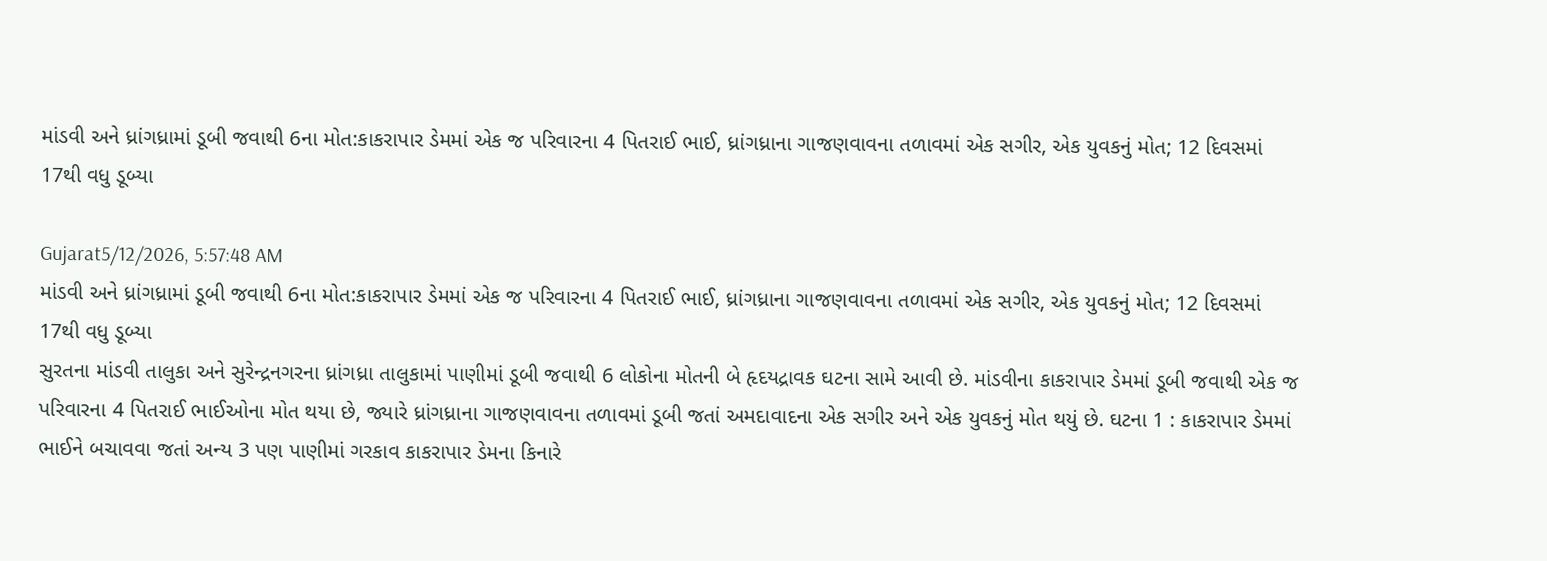માંડવી અને ધ્રાંગધ્રામાં ડૂબી જવાથી 6ના મોત:કાકરાપાર ડેમમાં એક જ પરિવારના 4 પિતરાઈ ભાઈ, ધ્રાંગધ્રાના ગાજણવાવના તળાવમાં એક સગીર, એક યુવકનું મોત; 12 દિવસમાં 17થી વધુ ડૂબ્યા

Gujarat5/12/2026, 5:57:48 AM
માંડવી અને ધ્રાંગધ્રામાં ડૂબી જવાથી 6ના મોત:કાકરાપાર ડેમમાં એક જ પરિવારના 4 પિતરાઈ ભાઈ, ધ્રાંગધ્રાના ગાજણવાવના તળાવમાં એક સગીર, એક યુવકનું મોત; 12 દિવસમાં 17થી વધુ ડૂબ્યા
સુરતના માંડવી તાલુકા અને સુરેન્દ્રનગરના ધ્રાંગધ્રા તાલુકામાં પાણીમાં ડૂબી જવાથી 6 લોકોના મોતની બે હૃદયદ્રાવક ઘટના સામે આવી છે. માંડવીના કાકરાપાર ડેમમાં ડૂબી જવાથી એક જ પરિવારના 4 પિતરાઈ ભાઈઓના મોત થયા છે, જ્યારે ધ્રાંગધ્રાના ગાજણવાવના તળાવમાં ડૂબી જતાં અમદાવાદના એક સગીર અને એક યુવકનું મોત થયું છે. ઘટના 1 : કાકરાપાર ડેમમાં ભાઈને બચાવવા જતાં અન્ય 3 પણ પાણીમાં ગરકાવ કાકરાપાર ડેમના કિનારે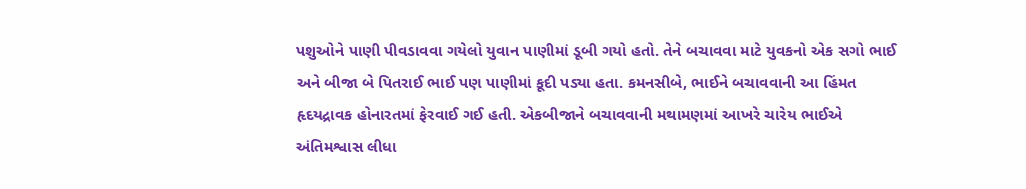પશુઓને પાણી પીવડાવવા ગયેલો યુવાન પાણીમાં ડૂબી ગયો હતો. તેને બચાવવા માટે યુવકનો એક સગો ભાઈ અને બીજા બે પિતરાઈ ભાઈ પણ પાણીમાં કૂદી પડ્યા હતા. કમનસીબે, ભાઈને બચાવવાની આ હિંમત હૃદયદ્રાવક હોનારતમાં ફેરવાઈ ગઈ હતી. એકબીજાને બચાવવાની મથામણમાં આખરે ચારેય ભાઈએ અંતિમશ્વાસ લીધા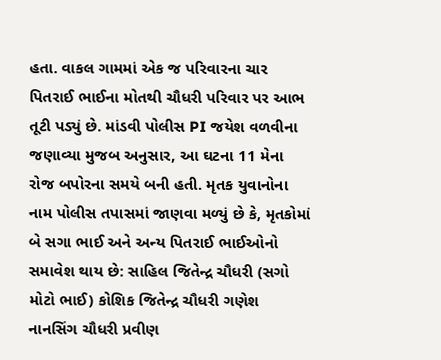હતા. વાકલ ગામમાં એક જ પરિવારના ચાર પિતરાઈ ભાઈના મોતથી ચૌધરી પરિવાર પર આભ તૂટી પડ્યું છે. માંડવી પોલીસ PI જયેશ વળવીના જણાવ્યા મુજબ અનુસાર, આ ઘટના 11 મેના રોજ બપોરના સમયે બની હતી. મૃતક યુવાનોના નામ પોલીસ તપાસમાં જાણવા મળ્યું છે કે, મૃતકોમાં બે સગા ભાઈ અને અન્ય પિતરાઈ ભાઈઓનો સમાવેશ થાય છે: સાહિલ જિતેન્દ્ર ચૌધરી (સગો મોટો ભાઈ) કોશિક જિતેન્દ્ર ચૌધરી ગણેશ નાનસિંગ ચૌધરી પ્રવીણ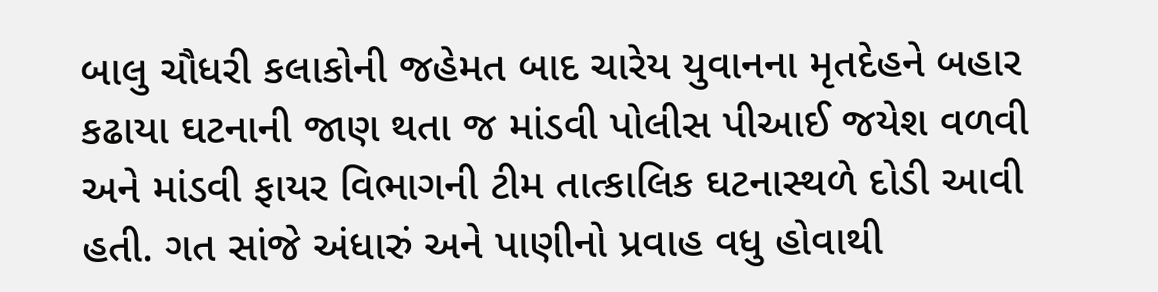બાલુ ચૌધરી કલાકોની જહેમત બાદ ચારેય યુવાનના મૃતદેહને બહાર કઢાયા ઘટનાની જાણ થતા જ માંડવી પોલીસ પીઆઈ જયેશ વળવી અને માંડવી ફાયર વિભાગની ટીમ તાત્કાલિક ઘટનાસ્થળે દોડી આવી હતી. ગત સાંજે અંધારું અને પાણીનો પ્રવાહ વધુ હોવાથી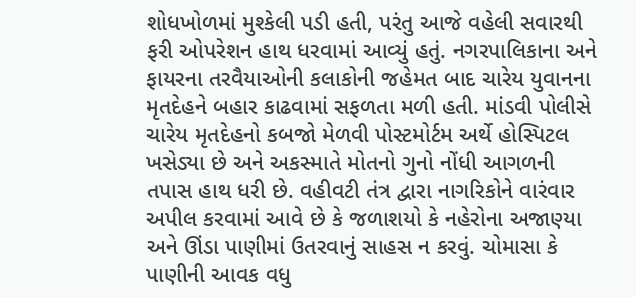શોધખોળમાં મુશ્કેલી પડી હતી, પરંતુ આજે વહેલી સવારથી ફરી ઓપરેશન હાથ ધરવામાં આવ્યું હતું. નગરપાલિકાના અને ફાયરના તરવૈયાઓની કલાકોની જહેમત બાદ ચારેય યુવાનના મૃતદેહને બહાર કાઢવામાં સફળતા મળી હતી. માંડવી પોલીસે ચારેય મૃતદેહનો કબજો મેળવી પોસ્ટમોર્ટમ અર્થે હોસ્પિટલ ખસેડ્યા છે અને અકસ્માતે મોતનો ગુનો નોંધી આગળની તપાસ હાથ ધરી છે. વહીવટી તંત્ર દ્વારા નાગરિકોને વારંવાર અપીલ કરવામાં આવે છે કે જળાશયો કે નહેરોના અજાણ્યા અને ઊંડા પાણીમાં ઉતરવાનું સાહસ ન કરવું. ચોમાસા કે પાણીની આવક વધુ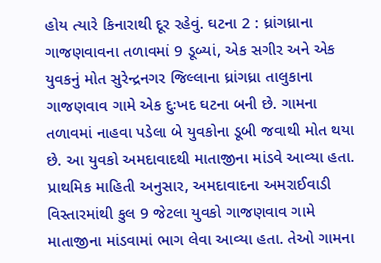હોય ત્યારે કિનારાથી દૂર રહેવું. ઘટના 2 : ધ્રાંગધ્રાના ગાજણવાવના તળાવમાં 9 ડૂબ્યાં, એક સગીર અને એક યુવકનું મોત સુરેન્દ્રનગર જિલ્લાના ધ્રાંગધ્રા તાલુકાના ગાજણવાવ ગામે એક દુઃખદ ઘટના બની છે. ગામના તળાવમાં નાહવા પડેલા બે યુવકોના ડૂબી જવાથી મોત થયા છે. આ યુવકો અમદાવાદથી માતાજીના માંડવે આવ્યા હતા. પ્રાથમિક માહિતી અનુસાર, અમદાવાદના અમરાઈવાડી વિસ્તારમાંથી કુલ 9 જેટલા યુવકો ગાજણવાવ ગામે માતાજીના માંડવામાં ભાગ લેવા આવ્યા હતા. તેઓ ગામના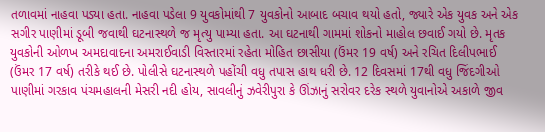તળાવમાં નાહવા પડ્યા હતા. નાહવા પડેલા 9 યુવકોમાંથી 7 યુવકોનો આબાદ બચાવ થયો હતો, જ્યારે એક યુવક અને એક સગીર પાણીમાં ડૂબી જવાથી ઘટનાસ્થળે જ મૃત્યુ પામ્યા હતા. આ ઘટનાથી ગામમાં શોકનો માહોલ છવાઈ ગયો છે. મૃતક યુવકોની ઓળખ અમદાવાદના અમરાઈવાડી વિસ્તારમાં રહેતા મોહિત છાસીયા (ઉંમર 19 વર્ષ) અને રચિત દિલીપભાઈ (ઉંમર 17 વર્ષ) તરીકે થઈ છે. પોલીસે ઘટનાસ્થળે પહોંચી વધુ તપાસ હાથ ધરી છે. 12 દિવસમાં 17થી વધુ જિંદગીઓ પાણીમાં ગરકાવ પંચમહાલની મેસરી નદી હોય, સાવલીનું ઝવેરીપુરા કે ઊંઝાનું સરોવર દરેક સ્થળે યુવાનોએ અકાળે જીવ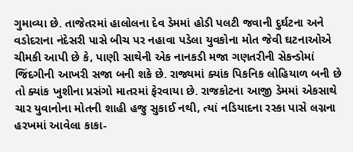ગુમાવ્યા છે. તાજેતરમાં હાલોલના દેવ ડેમમાં હોડી પલટી જવાની દુર્ઘટના અને વડોદરાના નંદેસરી પાસે બીચ પર નહાવા પડેલા યુવકોના મોત જેવી ઘટનાઓએ ચીમકી આપી છે કે, પાણી સાથેની એક નાનકડી મજા ગણતરીની સેકન્ડોમાં જિંદગીની આખરી સજા બની શકે છે. રાજ્યમાં ક્યાંક પિકનિક લોહિયાળ બની છે તો ક્યાંક ખુશીના પ્રસંગો માતરમાં ફેરવાયા છે. રાજકોટના આજી ડેમમાં એકસાથે ચાર યુવાનોના મોતની શાહી હજુ સુકાઈ નથી, ત્યાં નડિયાદના રસ્કા પાસે લગ્નના હરખમાં આવેલા કાકા-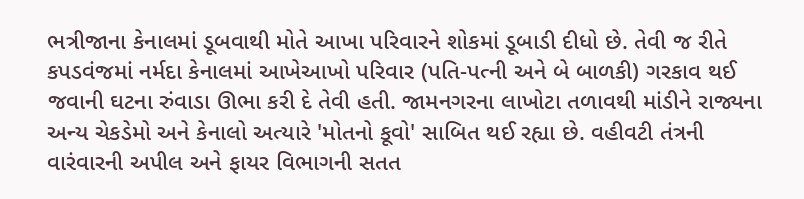ભત્રીજાના કેનાલમાં ડૂબવાથી મોતે આખા પરિવારને શોકમાં ડૂબાડી દીધો છે. તેવી જ રીતે કપડવંજમાં નર્મદા કેનાલમાં આખેઆખો પરિવાર (પતિ-પત્ની અને બે બાળકી) ગરકાવ થઈ જવાની ઘટના રુંવાડા ઊભા કરી દે તેવી હતી. જામનગરના લાખોટા તળાવથી માંડીને રાજ્યના અન્ય ચેકડેમો અને કેનાલો અત્યારે 'મોતનો કૂવો' સાબિત થઈ રહ્યા છે. વહીવટી તંત્રની વારંવારની અપીલ અને ફાયર વિભાગની સતત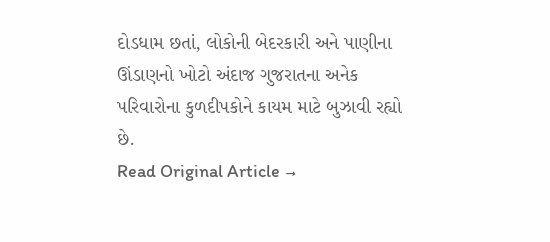દોડધામ છતાં, લોકોની બેદરકારી અને પાણીના ઊંડાણનો ખોટો અંદાજ ગુજરાતના અનેક પરિવારોના કુળદીપકોને કાયમ માટે બુઝાવી રહ્યો છે.
Read Original Article →